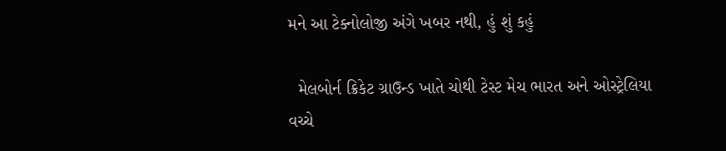મને આ ટેક્નોલોજી અંગે ખબર નથી, હું શું કહું

  મેલબોર્ન ક્રિકેટ ગ્રાઉન્ડ ખાતે ચોથી ટેસ્ટ મેચ ભારત અને ઓસ્ટ્રેલિયા વચ્ચે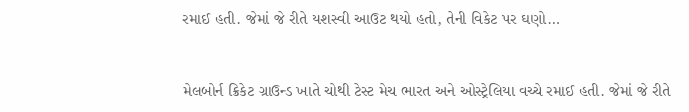રમાઈ હતી. જેમાં જે રીતે યશસ્વી આઉટ થયો હતો, તેની વિકેટ પર ઘણો…



મેલબોર્ન ક્રિકેટ ગ્રાઉન્ડ ખાતે ચોથી ટેસ્ટ મેચ ભારત અને ઓસ્ટ્રેલિયા વચ્ચે રમાઈ હતી. જેમાં જે રીતે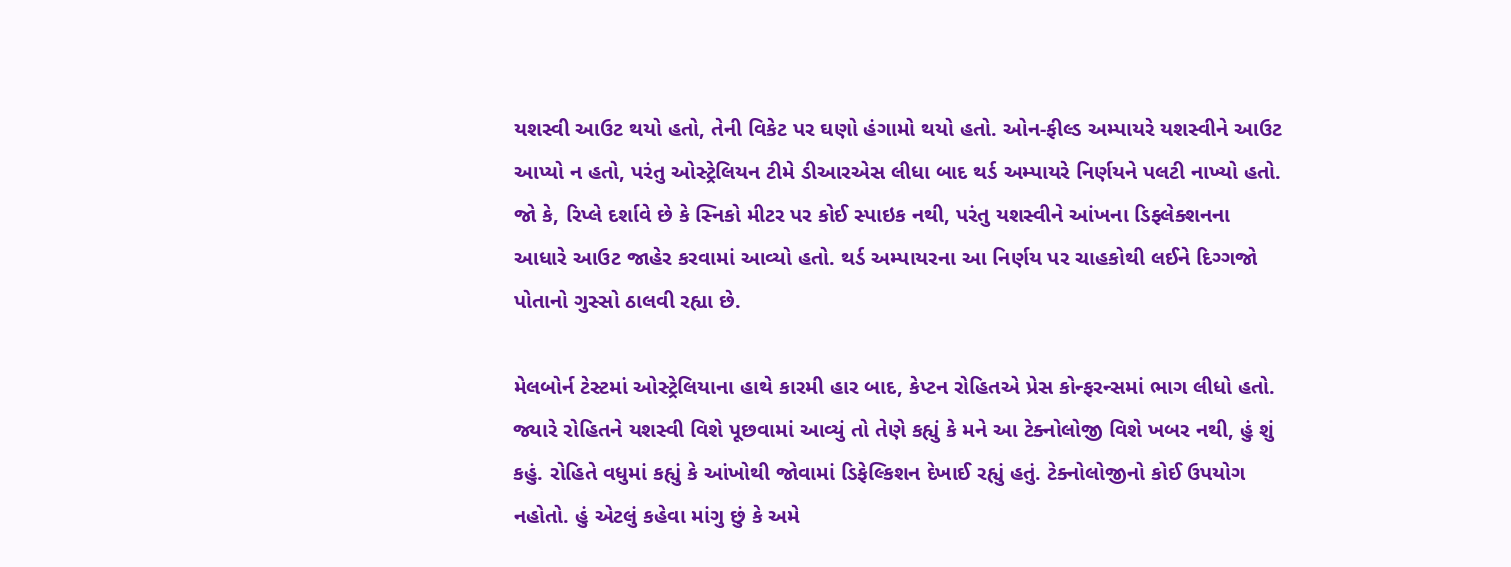યશસ્વી આઉટ થયો હતો, તેની વિકેટ પર ઘણો હંગામો થયો હતો. ઓન-ફીલ્ડ અમ્પાયરે યશસ્વીને આઉટ આપ્યો ન હતો, પરંતુ ઓસ્ટ્રેલિયન ટીમે ડીઆરએસ લીધા બાદ થર્ડ અમ્પાયરે નિર્ણયને પલટી નાખ્યો હતો. જો કે, રિપ્લે દર્શાવે છે કે સ્નિકો મીટર પર કોઈ સ્પાઇક નથી, પરંતુ યશસ્વીને આંખના ડિફ્લેક્શનના આધારે આઉટ જાહેર કરવામાં આવ્યો હતો. થર્ડ અમ્પાયરના આ નિર્ણય પર ચાહકોથી લઈને દિગ્ગજો પોતાનો ગુસ્સો ઠાલવી રહ્યા છે.

મેલબોર્ન ટેસ્ટમાં ઓસ્ટ્રેલિયાના હાથે કારમી હાર બાદ, કેપ્ટન રોહિતએ પ્રેસ કોન્ફરન્સમાં ભાગ લીધો હતો. જ્યારે રોહિતને યશસ્વી વિશે પૂછવામાં આવ્યું તો તેણે કહ્યું કે મને આ ટેક્નોલોજી વિશે ખબર નથી, હું શું કહું. રોહિતે વધુમાં કહ્યું કે આંખોથી જોવામાં ડિફેલ્કિશન દેખાઈ રહ્યું હતું. ટેક્નોલોજીનો કોઈ ઉપયોગ નહોતો. હું એટલું કહેવા માંગુ છું કે અમે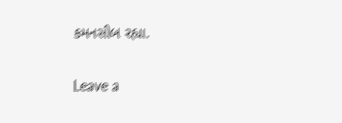કમનસીબ રહ્યા.

Leave a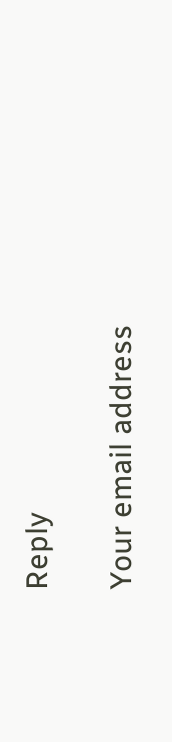Reply

Your email address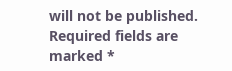will not be published. Required fields are marked *